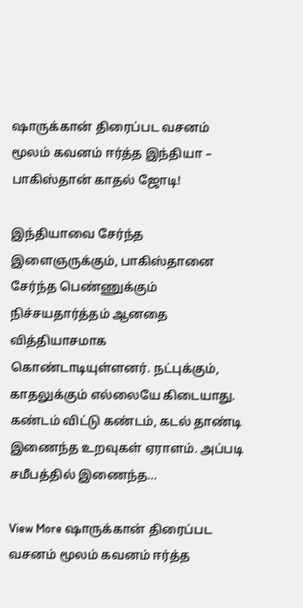ஷாருக்கான் திரைப்பட வசனம் மூலம் கவனம் ஈர்த்த இந்தியா – பாகிஸ்தான் காதல் ஜோடி!

இந்தியாவை சேர்ந்த இளைஞருக்கும், பாகிஸ்தானை சேர்ந்த பெண்ணுக்கும் நிச்சயதார்த்தம் ஆனதை வித்தியாசமாக கொண்டாடியுள்ளனர். நட்புக்கும், காதலுக்கும் எல்லையே கிடையாது. கண்டம் விட்டு கண்டம், கடல் தாண்டி இணைந்த உறவுகள் ஏராளம். அப்படி சமீபத்தில் இணைந்த…

View More ஷாருக்கான் திரைப்பட வசனம் மூலம் கவனம் ஈர்த்த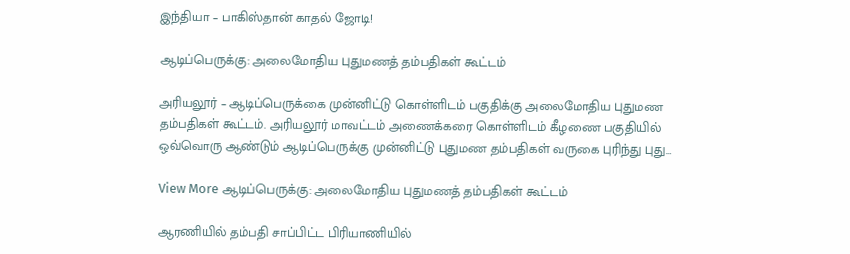இந்தியா – பாகிஸ்தான் காதல் ஜோடி!

ஆடிப்பெருக்கு: அலைமோதிய புதுமணத் தம்பதிகள் கூட்டம்

அரியலூர் – ஆடிப்பெருக்கை முன்னிட்டு கொள்ளிடம் பகுதிக்கு அலைமோதிய புதுமண தம்பதிகள் கூட்டம். அரியலூர் மாவட்டம் அணைக்கரை கொள்ளிடம் கீழணை பகுதியில் ஒவ்வொரு ஆண்டும் ஆடிப்பெருக்கு முன்னிட்டு புதுமண தம்பதிகள் வருகை புரிந்து புது…

View More ஆடிப்பெருக்கு: அலைமோதிய புதுமணத் தம்பதிகள் கூட்டம்

ஆரணியில் தம்பதி சாப்பிட்ட பிரியாணியில்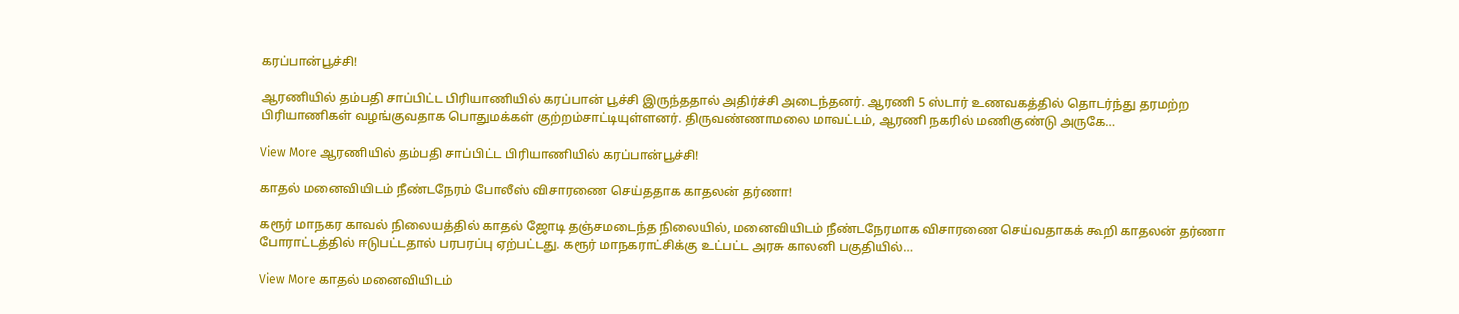கரப்பான்பூச்சி!

ஆரணியில் தம்பதி சாப்பிட்ட பிரியாணியில் கரப்பான் பூச்சி இருந்ததால் அதிர்ச்சி அடைந்தனர். ஆரணி 5 ஸ்டார் உணவகத்தில் தொடர்ந்து தரமற்ற பிரியாணிகள் வழங்குவதாக பொதுமக்கள் குற்றம்சாட்டியுள்ளனர். திருவண்ணாமலை மாவட்டம், ஆரணி நகரில் மணிகுண்டு அருகே…

View More ஆரணியில் தம்பதி சாப்பிட்ட பிரியாணியில் கரப்பான்பூச்சி!

காதல் மனைவியிடம் நீண்டநேரம் போலீஸ் விசாரணை செய்ததாக காதலன் தர்ணா!

கரூர் மாநகர காவல் நிலையத்தில் காதல் ஜோடி தஞ்சமடைந்த நிலையில், மனைவியிடம் நீண்டநேரமாக விசாரணை செய்வதாகக் கூறி காதலன் தர்ணா போராட்டத்தில் ஈடுபட்டதால் பரபரப்பு ஏற்பட்டது. கரூர் மாநகராட்சிக்கு உட்பட்ட அரசு காலனி பகுதியில்…

View More காதல் மனைவியிடம்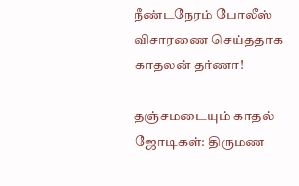நீண்டநேரம் போலீஸ் விசாரணை செய்ததாக காதலன் தர்ணா!

தஞ்சமடையும் காதல் ஜோடிகள்: திருமண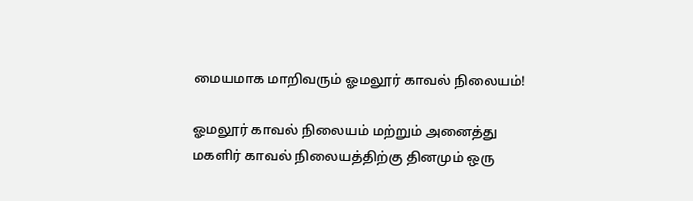மையமாக மாறிவரும் ஓமலூர் காவல் நிலையம்!

ஓமலூர் காவல் நிலையம் மற்றும் அனைத்து மகளிர் காவல் நிலையத்திற்கு தினமும் ஒரு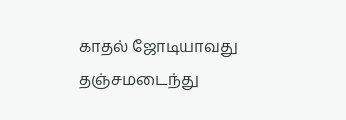காதல் ஜோடியாவது தஞ்சமடைந்து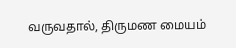வருவதால், திருமண மையம்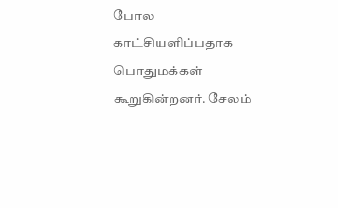போல காட்சியளிப்பதாக பொதுமக்கள் கூறுகின்றனர். சேலம்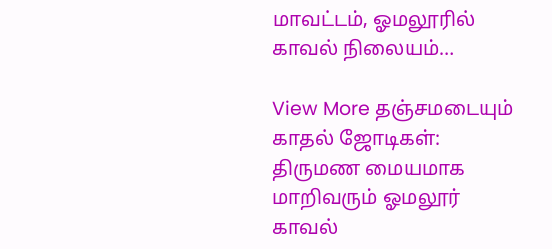மாவட்டம், ஓமலூரில் காவல் நிலையம்…

View More தஞ்சமடையும் காதல் ஜோடிகள்: திருமண மையமாக மாறிவரும் ஓமலூர் காவல்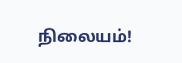நிலையம்!